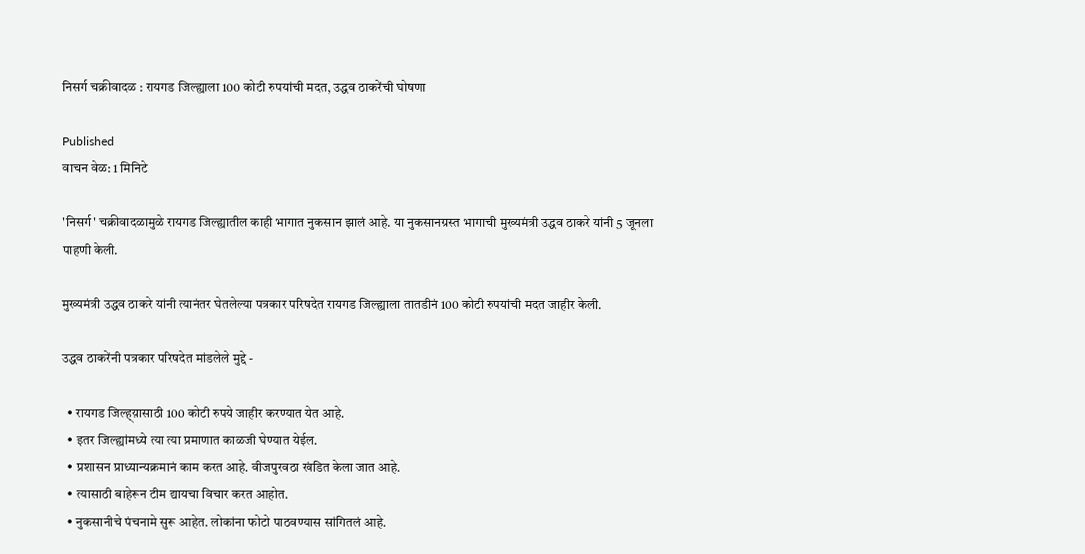निसर्ग चक्रीवादळ : रायगड जिल्ह्याला 100 कोटी रुपयांची मदत, उद्धव ठाकरेंची घोषणा

Published
वाचन वेळ: 1 मिनिटे

'निसर्ग' चक्रीवादळामुळे रायगड जिल्ह्यातील काही भागात नुकसान झालं आहे. या नुकसानग्रस्त भागाची मुख्यमंत्री उद्धव ठाकरे यांनी 5 जूनला पाहणी केली.

मुख्यमंत्री उद्धव ठाकरे यांनी त्यानंतर घेतलेल्या पत्रकार परिषदेत रायगड जिल्ह्याला तातडीनं 100 कोटी रुपयांची मदत जाहीर केली.

उद्धव ठाकरेंनी पत्रकार परिषदेत मांडलेले मुद्दे -

  • रायगड जिल्ह्य़ासाठी 100 कोटी रुपये जाहीर करण्यात येत आहे.
  • इतर जिल्ह्यांमध्ये त्या त्या प्रमाणात काळजी घेण्यात येईल.
  • प्रशासन प्राध्यान्यक्रमानं काम करत आहे. वीजपुरवठा खंडित केला जात आहे.
  • त्यासाठी बाहेरून टीम द्यायचा विचार करत आहोत.
  • नुकसानीचे पंचनामे सुरू आहेत. लोकांना फोटो पाठवण्यास सांगितलं आहे.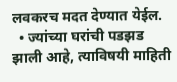लवकरच मदत देण्यात येईल.
  • ज्यांच्या घरांची पडझड झाली आहे, त्याविषयी माहिती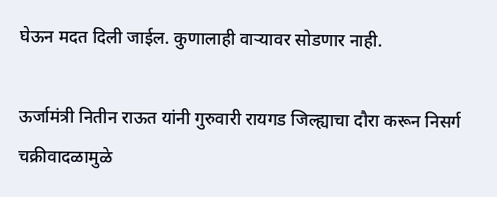घेऊन मदत दिली जाईल. कुणालाही वाऱ्यावर सोडणार नाही.

ऊर्जामंत्री नितीन राऊत यांनी गुरुवारी रायगड जिल्ह्याचा दौरा करून निसर्ग चक्रीवादळामुळे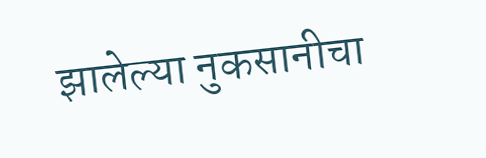झालेल्या नुकसानीचा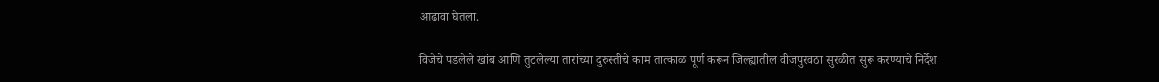आढावा घेतला.

विजेचे पडलेले खांब आणि तुटलेल्या तारांच्या दुरुस्तीचे काम तात्काळ पूर्ण करून जिल्ह्यातील वीजपुरवठा सुरळीत सुरू करण्याचे निर्देश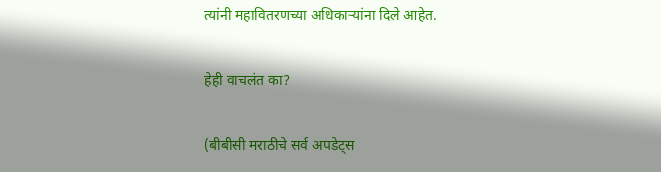त्यांनी महावितरणच्या अधिकाऱ्यांना दिले आहेत.

हेही वाचलंत का?

(बीबीसी मराठीचे सर्व अपडेट्स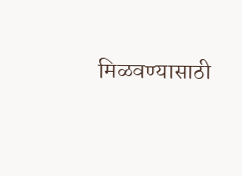मिळवण्यासाठी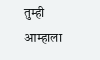तुम्ही आम्हाला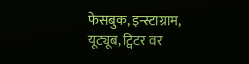फेसबुक, इन्स्टाग्राम, यूट्यूब, ट्विटर वर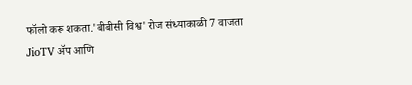फॉलो करू शकता.'बीबीसी विश्व' रोज संध्याकाळी 7 वाजता JioTV ॲप आणि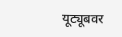यूट्यूबवर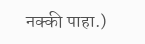नक्की पाहा.)